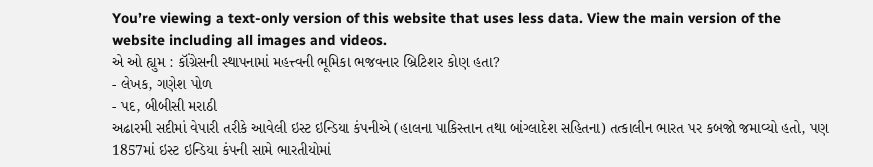You’re viewing a text-only version of this website that uses less data. View the main version of the website including all images and videos.
એ ઓ હ્યુમ : કૉંગ્રેસની સ્થાપનામાં મહત્ત્વની ભૂમિકા ભજવનાર બ્રિટિશર કોણ હતા?
- લેખક, ગણેશ પોળ
- પદ, બીબીસી મરાઠી
અઢારમી સદીમાં વેપારી તરીકે આવેલી ઇસ્ટ ઇન્ડિયા કંપનીએ (હાલના પાકિસ્તાન તથા બાંગ્લાદેશ સહિતના) તત્કાલીન ભારત પર કબજો જમાવ્યો હતો, પણ 1857માં ઇસ્ટ ઇન્ડિયા કંપની સામે ભારતીયોમાં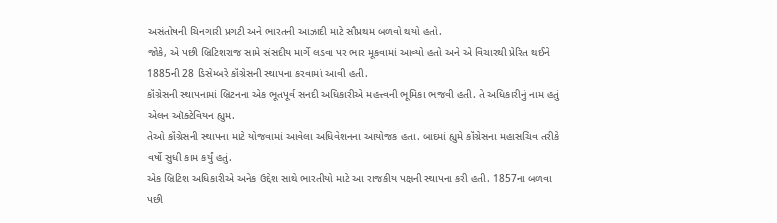અસંતોષની ચિનગારી પ્રગટી અને ભારતની આઝાદી માટે સૌપ્રથમ બળવો થયો હતો.
જોકે, એ પછી બ્રિટિશરાજ સામે સંસદીય માર્ગે લડવા પર ભાર મૂકવામાં આવ્યો હતો અને એ વિચારથી પ્રેરિત થઈને 1885ની 28 ડિસેમ્બરે કૉંગ્રેસની સ્થાપના કરવામાં આવી હતી.
કૉંગ્રેસની સ્થાપનામાં બ્રિટનના એક ભૂતપૂર્વ સનદી અધિકારીએ મહત્ત્વની ભૂમિકા ભજવી હતી. તે અધિકારીનું નામ હતું એલન ઑક્ટેવિયન હ્યુમ.
તેઓ કૉંગ્રેસની સ્થાપના માટે યોજવામાં આવેલા અધિવેશનના આયોજક હતા. બાદમાં હ્યુમે કૉંગ્રેસના મહાસચિવ તરીકે વર્ષો સુધી કામ કર્યું હતું.
એક બ્રિટિશ અધિકારીએ અનેક ઉદ્દેશ સાથે ભારતીયો માટે આ રાજકીય પક્ષની સ્થાપના કરી હતી. 1857ના બળવા પછી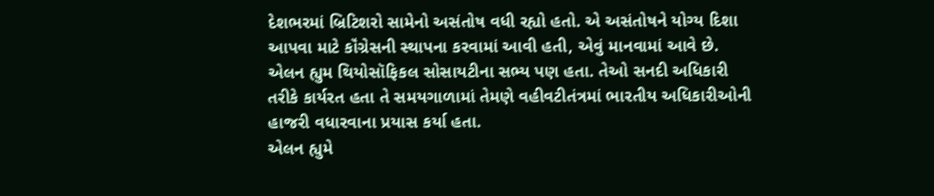દેશભરમાં બ્રિટિશરો સામેનો અસંતોષ વધી રહ્યો હતો. એ અસંતોષને યોગ્ય દિશા આપવા માટે કૉંગ્રેસની સ્થાપના કરવામાં આવી હતી, એવું માનવામાં આવે છે.
એલન હ્યુમ થિયોસૉફિકલ સોસાયટીના સભ્ય પણ હતા. તેઓ સનદી અધિકારી તરીકે કાર્યરત હતા તે સમયગાળામાં તેમણે વહીવટીતંત્રમાં ભારતીય અધિકારીઓની હાજરી વધારવાના પ્રયાસ કર્યા હતા.
એલન હ્યુમે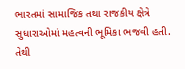ભારતમાં સામાજિક તથા રાજકીય ક્ષેત્રે સુધારાઓમાં મહત્વની ભૂમિકા ભજવી હતી. તેથી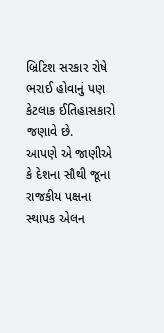બ્રિટિશ સરકાર રોષે ભરાઈ હોવાનું પણ કેટલાક ઈતિહાસકારો જણાવે છે.
આપણે એ જાણીએ કે દેશના સૌથી જૂના રાજકીય પક્ષના સ્થાપક એલન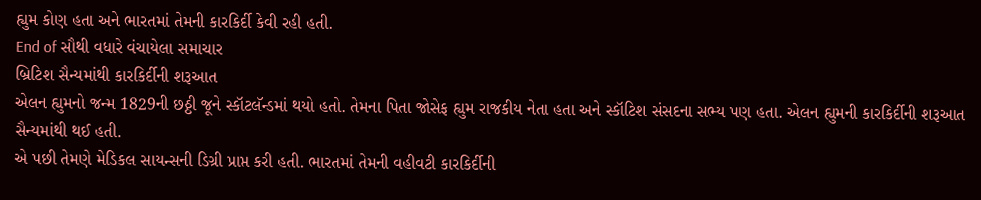હ્યુમ કોણ હતા અને ભારતમાં તેમની કારકિર્દી કેવી રહી હતી.
End of સૌથી વધારે વંચાયેલા સમાચાર
બ્રિટિશ સૈન્યમાંથી કારકિર્દીની શરૂઆત
એલન હ્યુમનો જન્મ 1829ની છઠ્ઠી જૂને સ્કૉટલૅન્ડમાં થયો હતો. તેમના પિતા જોસેફ હ્યુમ રાજકીય નેતા હતા અને સ્કૉટિશ સંસદના સભ્ય પણ હતા. એલન હ્યુમની કારકિર્દીની શરૂઆત સૈન્યમાંથી થઈ હતી.
એ પછી તેમણે મેડિકલ સાયન્સની ડિગ્રી પ્રાપ્ત કરી હતી. ભારતમાં તેમની વહીવટી કારકિર્દીની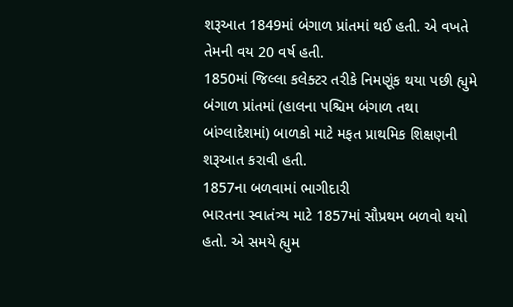શરૂઆત 1849માં બંગાળ પ્રાંતમાં થઈ હતી. એ વખતે તેમની વય 20 વર્ષ હતી.
1850માં જિલ્લા કલેક્ટર તરીકે નિમણૂંક થયા પછી હ્યુમે બંગાળ પ્રાંતમાં (હાલના પશ્ચિમ બંગાળ તથા બાંગ્લાદેશમાં) બાળકો માટે મફત પ્રાથમિક શિક્ષણની શરૂઆત કરાવી હતી.
1857ના બળવામાં ભાગીદારી
ભારતના સ્વાતંત્ર્ય માટે 1857માં સૌપ્રથમ બળવો થયો હતો. એ સમયે હ્યુમ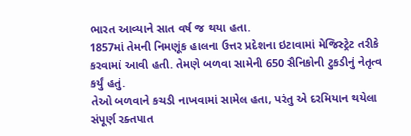ભારત આવ્યાને સાત વર્ષ જ થયા હતા.
1857માં તેમની નિમણૂંક હાલના ઉત્તર પ્રદેશના ઇટાવામાં મેજિસ્ટ્રેટ તરીકે કરવામાં આવી હતી. તેમણે બળવા સામેની 650 સૈનિકોની ટુકડીનું નેતૃત્વ કર્યું હતું.
તેઓ બળવાને કચડી નાખવામાં સામેલ હતા, પરંતુ એ દરમિયાન થયેલા સંપૂર્ણ રક્તપાત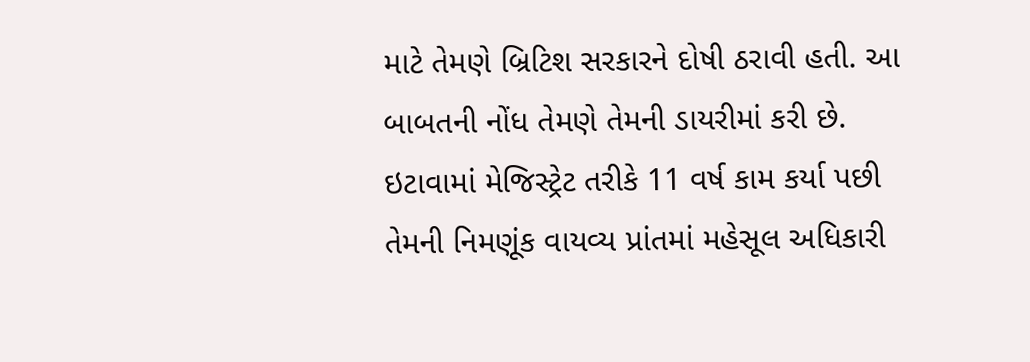માટે તેમણે બ્રિટિશ સરકારને દોષી ઠરાવી હતી. આ બાબતની નોંધ તેમણે તેમની ડાયરીમાં કરી છે.
ઇટાવામાં મેજિસ્ટ્રેટ તરીકે 11 વર્ષ કામ કર્યા પછી તેમની નિમણૂંક વાયવ્ય પ્રાંતમાં મહેસૂલ અધિકારી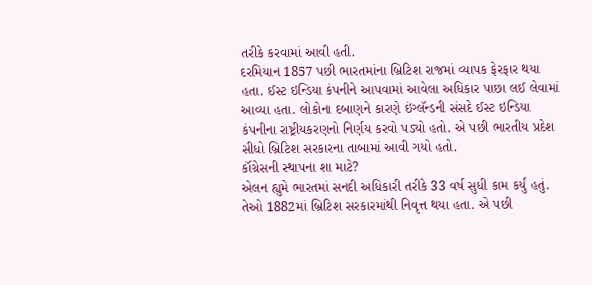તરીકે કરવામાં આવી હતી.
દરમિયાન 1857 પછી ભારતમાંના બ્રિટિશ રાજમાં વ્યાપક ફેરફાર થયા હતા. ઈસ્ટ ઇન્ડિયા કંપનીને આપવામાં આવેલા અધિકાર પાછા લઈ લેવામાં આવ્યા હતા. લોકોના દબાણને કારણે ઇંગ્લૅન્ડની સંસદે ઈસ્ટ ઇન્ડિયા કંપનીના રાષ્ટ્રીયકરણનો નિર્ણય કરવો પડ્યો હતો. એ પછી ભારતીય પ્રદેશ સીધો બ્રિટિશ સરકારના તાબામાં આવી ગયો હતો.
કૉંગ્રેસની સ્થાપના શા માટે?
એલન હ્યુમે ભારતમાં સનદી અધિકારી તરીકે 33 વર્ષ સુધી કામ કર્યું હતું. તેઓ 1882માં બ્રિટિશ સરકારમાંથી નિવૃત્ત થયા હતા. એ પછી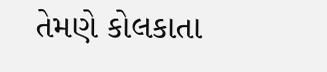તેમણે કોલકાતા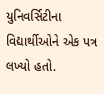યુનિવર્સિટીના વિદ્યાર્થીઓને એક પત્ર લખ્યો હતો.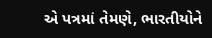એ પત્રમાં તેમણે, ભારતીયોને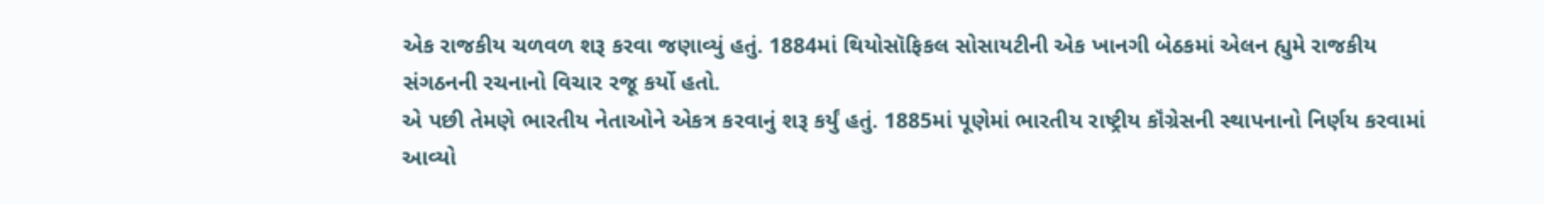એક રાજકીય ચળવળ શરૂ કરવા જણાવ્યું હતું. 1884માં થિયોસૉફિકલ સોસાયટીની એક ખાનગી બેઠકમાં એલન હ્યુમે રાજકીય સંગઠનની રચનાનો વિચાર રજૂ કર્યો હતો.
એ પછી તેમણે ભારતીય નેતાઓને એકત્ર કરવાનું શરૂ કર્યું હતું. 1885માં પૂણેમાં ભારતીય રાષ્ટ્રીય કૉંગ્રેસની સ્થાપનાનો નિર્ણય કરવામાં આવ્યો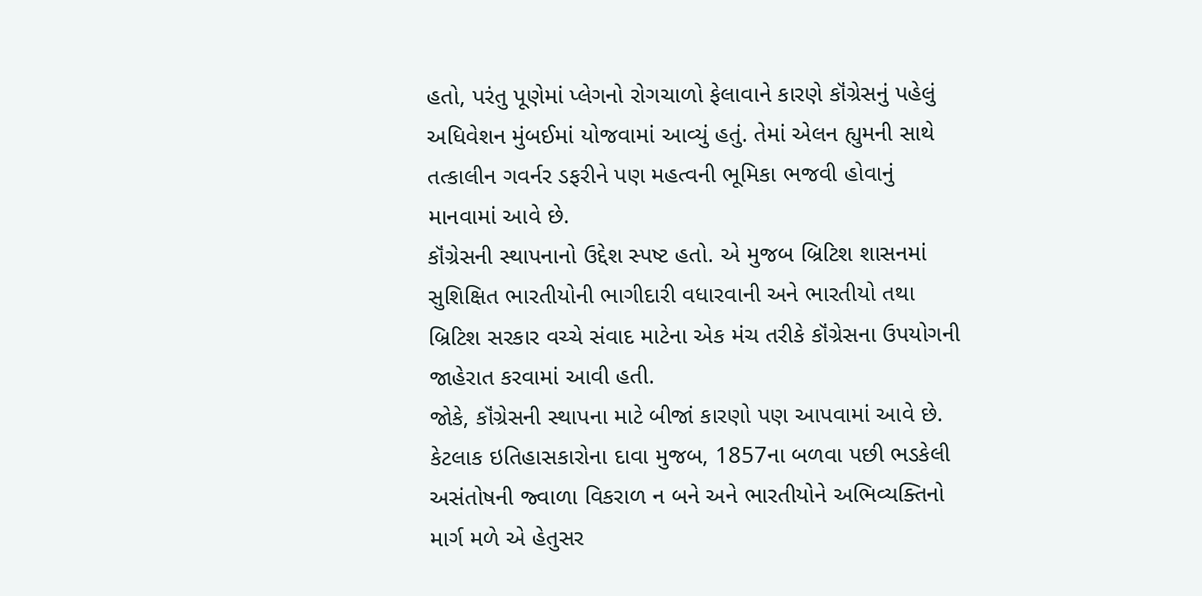હતો, પરંતુ પૂણેમાં પ્લેગનો રોગચાળો ફેલાવાને કારણે કૉંગ્રેસનું પહેલું અધિવેશન મુંબઈમાં યોજવામાં આવ્યું હતું. તેમાં એલન હ્યુમની સાથે તત્કાલીન ગવર્નર ડફરીને પણ મહત્વની ભૂમિકા ભજવી હોવાનું માનવામાં આવે છે.
કૉંગ્રેસની સ્થાપનાનો ઉદ્દેશ સ્પષ્ટ હતો. એ મુજબ બ્રિટિશ શાસનમાં સુશિક્ષિત ભારતીયોની ભાગીદારી વધારવાની અને ભારતીયો તથા બ્રિટિશ સરકાર વચ્ચે સંવાદ માટેના એક મંચ તરીકે કૉંગ્રેસના ઉપયોગની જાહેરાત કરવામાં આવી હતી.
જોકે, કૉંગ્રેસની સ્થાપના માટે બીજાં કારણો પણ આપવામાં આવે છે. કેટલાક ઇતિહાસકારોના દાવા મુજબ, 1857ના બળવા પછી ભડકેલી અસંતોષની જ્વાળા વિકરાળ ન બને અને ભારતીયોને અભિવ્યક્તિનો માર્ગ મળે એ હેતુસર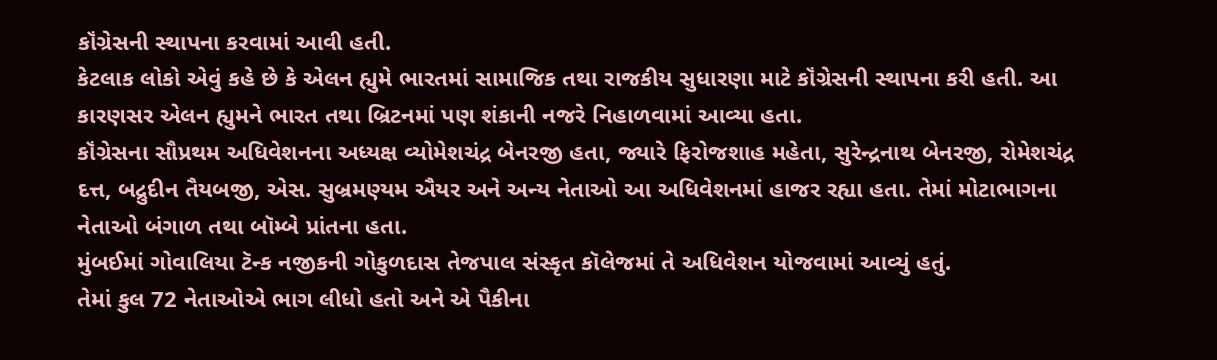કૉંગ્રેસની સ્થાપના કરવામાં આવી હતી.
કેટલાક લોકો એવું કહે છે કે એલન હ્યુમે ભારતમાં સામાજિક તથા રાજકીય સુધારણા માટે કૉંગ્રેસની સ્થાપના કરી હતી. આ કારણસર એલન હ્યુમને ભારત તથા બ્રિટનમાં પણ શંકાની નજરે નિહાળવામાં આવ્યા હતા.
કૉંગ્રેસના સૌપ્રથમ અધિવેશનના અધ્યક્ષ વ્યોમેશચંદ્ર બેનરજી હતા, જ્યારે ફિરોજશાહ મહેતા, સુરેન્દ્રનાથ બેનરજી, રોમેશચંદ્ર દત્ત, બદ્રુદીન તૈયબજી, એસ. સુબ્રમણ્યમ ઐયર અને અન્ય નેતાઓ આ અધિવેશનમાં હાજર રહ્યા હતા. તેમાં મોટાભાગના નેતાઓ બંગાળ તથા બૉમ્બે પ્રાંતના હતા.
મુંબઈમાં ગોવાલિયા ટૅન્ક નજીકની ગોકુળદાસ તેજપાલ સંસ્કૃત કૉલેજમાં તે અધિવેશન યોજવામાં આવ્યું હતું.
તેમાં કુલ 72 નેતાઓએ ભાગ લીધો હતો અને એ પૈકીના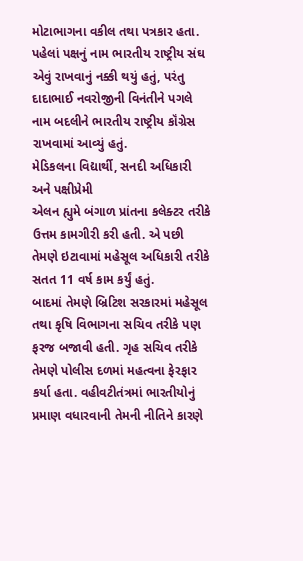મોટાભાગના વકીલ તથા પત્રકાર હતા. પહેલાં પક્ષનું નામ ભારતીય રાષ્ટ્રીય સંઘ એવું રાખવાનું નક્કી થયું હતું, પરંતુ દાદાભાઈ નવરોજીની વિનંતીને પગલે નામ બદલીને ભારતીય રાષ્ટ્રીય કૉંગ્રેસ રાખવામાં આવ્યું હતું.
મેડિકલના વિદ્યાર્થી, સનદી અધિકારી અને પક્ષીપ્રેમી
એલન હ્યુમે બંગાળ પ્રાંતના કલેક્ટર તરીકે ઉત્તમ કામગીરી કરી હતી. એ પછી તેમણે ઇટાવામાં મહેસૂલ અધિકારી તરીકે સતત 11 વર્ષ કામ કર્યું હતું.
બાદમાં તેમણે બ્રિટિશ સરકારમાં મહેસૂલ તથા કૃષિ વિભાગના સચિવ તરીકે પણ ફરજ બજાવી હતી. ગૃહ સચિવ તરીકે તેમણે પોલીસ દળમાં મહત્વના ફેરફાર કર્યા હતા. વહીવટીતંત્રમાં ભારતીયોનું પ્રમાણ વધારવાની તેમની નીતિને કારણે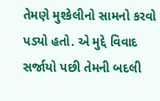તેમણે મુશ્કેલીનો સામનો કરવો પડ્યો હતો. એ મુદ્દે વિવાદ સર્જાયો પછી તેમની બદલી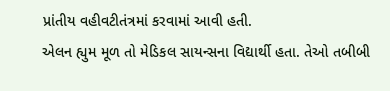પ્રાંતીય વહીવટીતંત્રમાં કરવામાં આવી હતી.
એલન હ્યુમ મૂળ તો મેડિકલ સાયન્સના વિદ્યાર્થી હતા. તેઓ તબીબી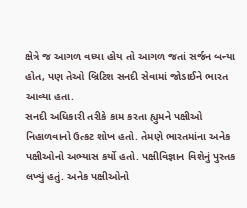ક્ષેત્રે જ આગળ વધ્યા હોય તો આગળ જતાં સર્જન બન્યા હોત, પણ તેઓ બ્રિટિશ સનદી સેવામાં જોડાઈને ભારત આવ્યા હતા.
સનદી અધિકારી તરીકે કામ કરતા હ્યુમને પક્ષીઓ નિહાળવાનો ઉત્કટ શોખ હતો. તેમણે ભારતમાંના અનેક પક્ષીઓનો અભ્યાસ કર્યો હતો. પક્ષીવિજ્ઞાન વિશેનું પુસ્તક લખ્યું હતું. અનેક પક્ષીઓનો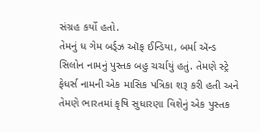સંગ્રહ કર્યો હતો.
તેમનું ધ ગેમ બર્ડ્ઝ ઑફ ઈન્ડિયા, બર્મા ઍન્ડ સિલોન નામનું પુસ્તક બહુ ચર્ચાયું હતું. તેમણે સ્ટ્રે ફેધર્સ નામની એક માસિક પત્રિકા શરૂ કરી હતી અને તેમણે ભારતમાં કૃષિ સુધારણા વિશેનું એક પુસ્તક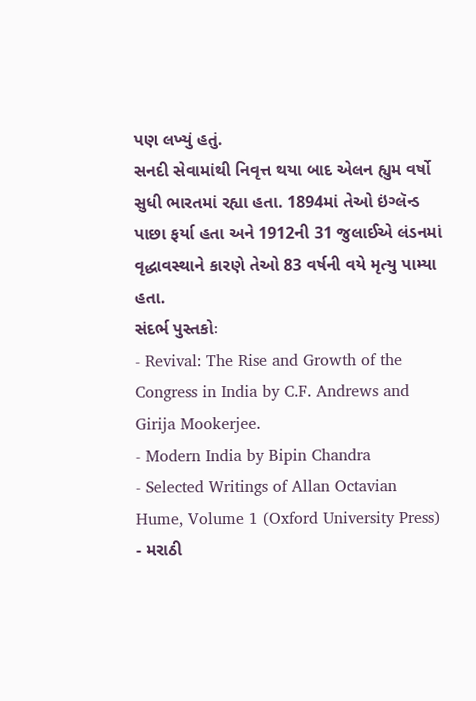પણ લખ્યું હતું.
સનદી સેવામાંથી નિવૃત્ત થયા બાદ એલન હ્યુમ વર્ષો સુધી ભારતમાં રહ્યા હતા. 1894માં તેઓ ઇંગ્લૅન્ડ પાછા ફર્યા હતા અને 1912ની 31 જુલાઈએ લંડનમાં વૃદ્ધાવસ્થાને કારણે તેઓ 83 વર્ષની વયે મૃત્યુ પામ્યા હતા.
સંદર્ભ પુસ્તકોઃ
- Revival: The Rise and Growth of the Congress in India by C.F. Andrews and Girija Mookerjee.
- Modern India by Bipin Chandra
- Selected Writings of Allan Octavian Hume, Volume 1 (Oxford University Press)
- મરાઠી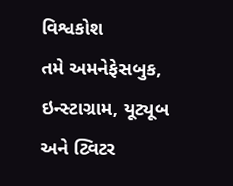વિશ્વકોશ
તમે અમનેફેસબુક, ઇન્સ્ટાગ્રામ, યૂટ્યૂબ અને ટ્વિટર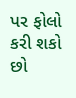પર ફોલો કરી શકો છો